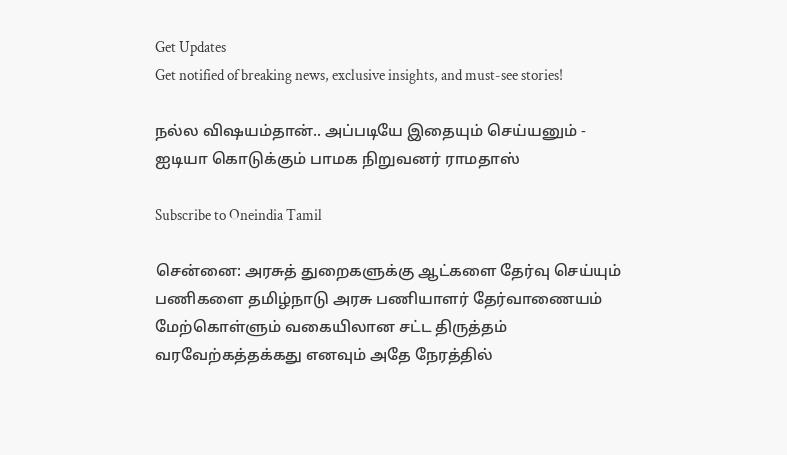Get Updates
Get notified of breaking news, exclusive insights, and must-see stories!

நல்ல விஷயம்தான்.. அப்படியே இதையும் செய்யனும் - ஐடியா கொடுக்கும் பாமக நிறுவனர் ராமதாஸ்

Subscribe to Oneindia Tamil

சென்னை: அரசுத் துறைகளுக்கு ஆட்களை தேர்வு செய்யும் பணிகளை தமிழ்நாடு அரசு பணியாளர் தேர்வாணையம் மேற்கொள்ளும் வகையிலான சட்ட திருத்தம் வரவேற்கத்தக்கது எனவும் அதே நேரத்தில்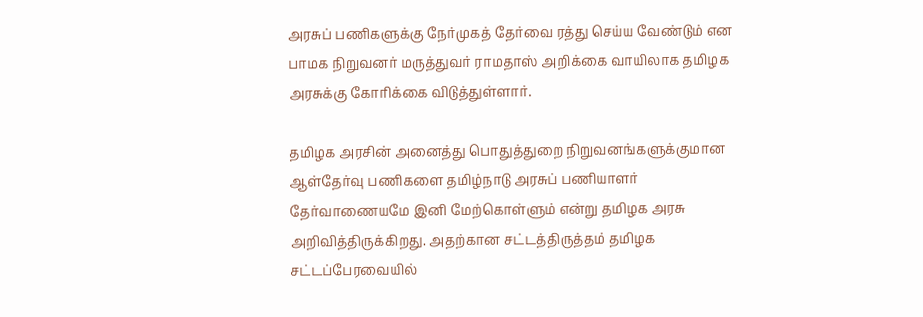அரசுப் பணிகளுக்கு நேர்முகத் தேர்வை ரத்து செய்ய வேண்டும் என பாமக நிறுவனர் மருத்துவர் ராமதாஸ் அறிக்கை வாயிலாக தமிழக அரசுக்கு கோரிக்கை விடுத்துள்ளார்.

தமிழக அரசின் அனைத்து பொதுத்துறை நிறுவனங்களுக்குமான ஆள்தேர்வு பணிகளை தமிழ்நாடு அரசுப் பணியாளர் தேர்வாணையமே இனி மேற்கொள்ளும் என்று தமிழக அரசு அறிவித்திருக்கிறது. அதற்கான சட்டத்திருத்தம் தமிழக சட்டப்பேரவையில்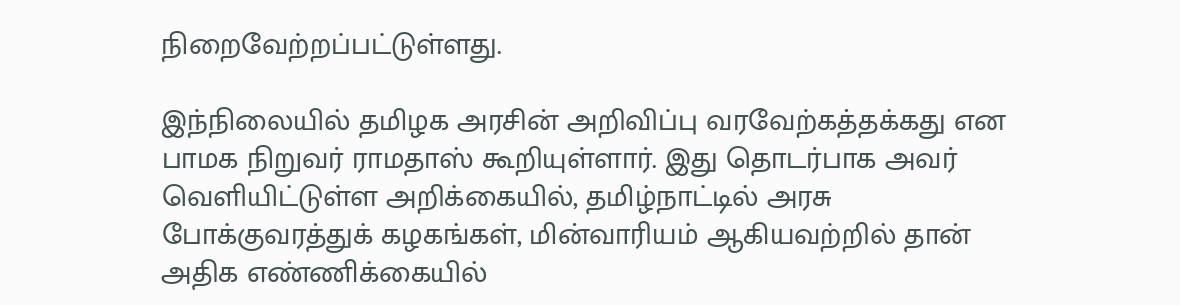நிறைவேற்றப்பட்டுள்ளது.

இந்நிலையில் தமிழக அரசின் அறிவிப்பு வரவேற்கத்தக்கது என பாமக நிறுவர் ராமதாஸ் கூறியுள்ளார். இது தொடர்பாக அவர் வெளியிட்டுள்ள அறிக்கையில், தமிழ்நாட்டில் அரசு போக்குவரத்துக் கழகங்கள், மின்வாரியம் ஆகியவற்றில் தான் அதிக எண்ணிக்கையில்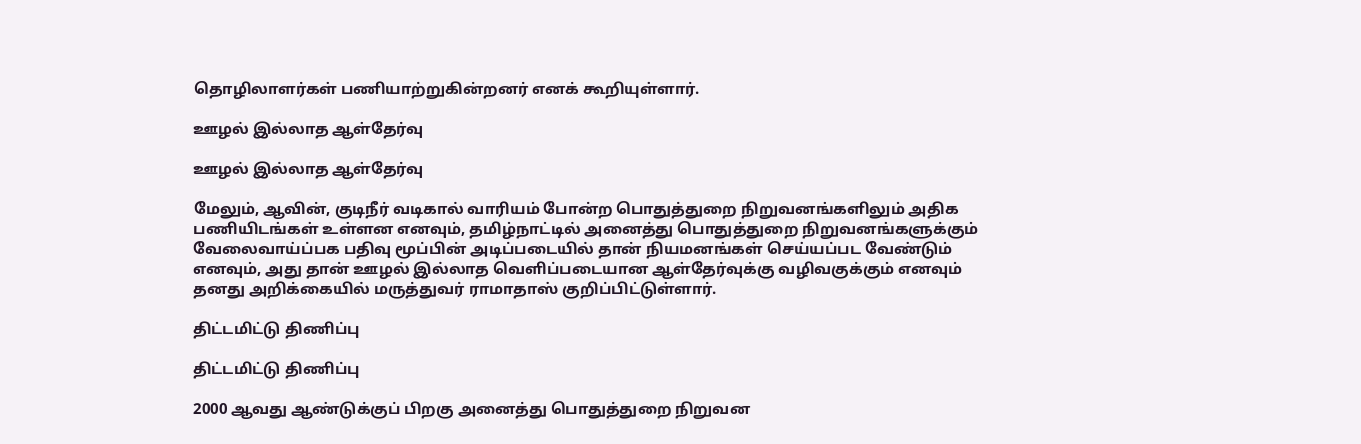தொழிலாளர்கள் பணியாற்றுகின்றனர் எனக் கூறியுள்ளார்.

ஊழல் இல்லாத ஆள்தேர்வு

ஊழல் இல்லாத ஆள்தேர்வு

மேலும், ஆவின், குடிநீர் வடிகால் வாரியம் போன்ற பொதுத்துறை நிறுவனங்களிலும் அதிக பணியிடங்கள் உள்ளன எனவும், தமிழ்நாட்டில் அனைத்து பொதுத்துறை நிறுவனங்களுக்கும் வேலைவாய்ப்பக பதிவு மூப்பின் அடிப்படையில் தான் நியமனங்கள் செய்யப்பட வேண்டும் எனவும், அது தான் ஊழல் இல்லாத வெளிப்படையான ஆள்தேர்வுக்கு வழிவகுக்கும் எனவும் தனது அறிக்கையில் மருத்துவர் ராமாதாஸ் குறிப்பிட்டுள்ளார்.

திட்டமிட்டு திணிப்பு

திட்டமிட்டு திணிப்பு

2000 ஆவது ஆண்டுக்குப் பிறகு அனைத்து பொதுத்துறை நிறுவன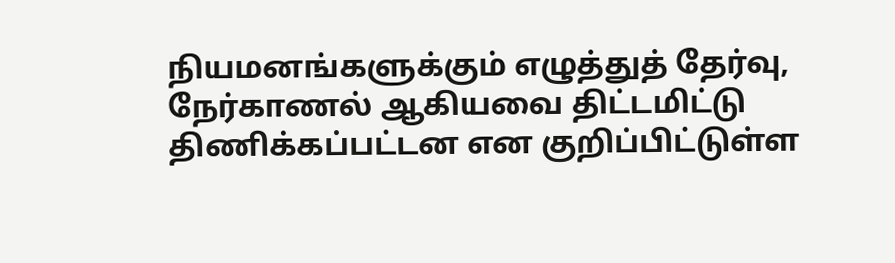நியமனங்களுக்கும் எழுத்துத் தேர்வு, நேர்காணல் ஆகியவை திட்டமிட்டு திணிக்கப்பட்டன என குறிப்பிட்டுள்ள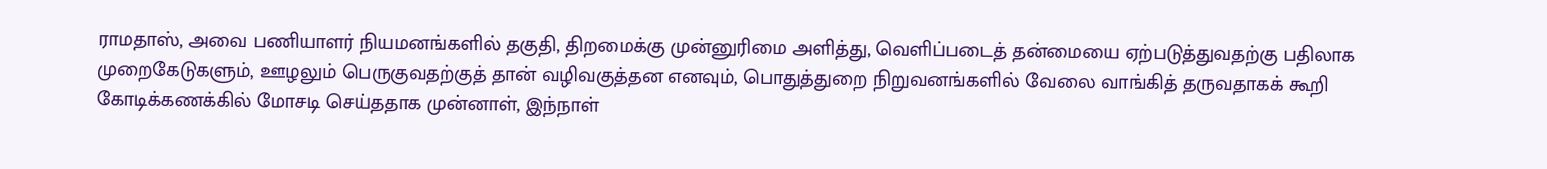ராமதாஸ், அவை பணியாளர் நியமனங்களில் தகுதி, திறமைக்கு முன்னுரிமை அளித்து, வெளிப்படைத் தன்மையை ஏற்படுத்துவதற்கு பதிலாக முறைகேடுகளும், ஊழலும் பெருகுவதற்குத் தான் வழிவகுத்தன எனவும், பொதுத்துறை நிறுவனங்களில் வேலை வாங்கித் தருவதாகக் கூறி கோடிக்கணக்கில் மோசடி செய்ததாக முன்னாள், இந்நாள்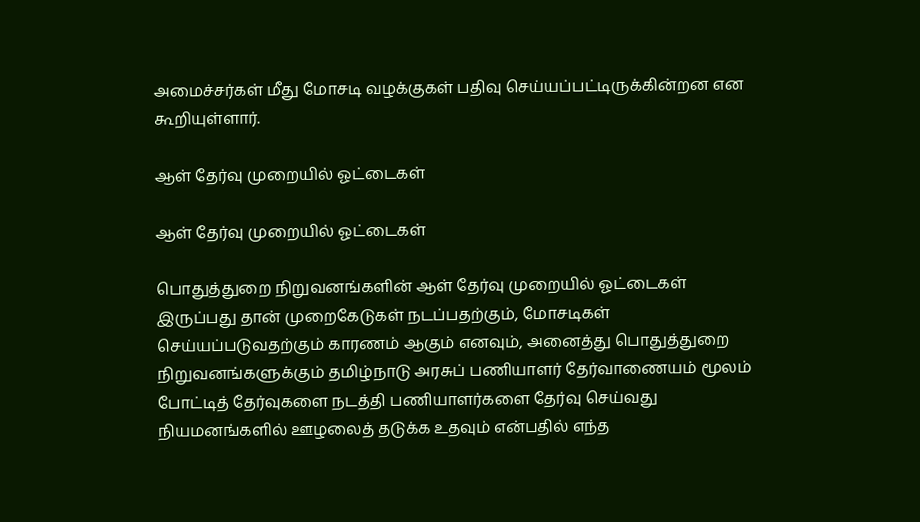அமைச்சர்கள் மீது மோசடி வழக்குகள் பதிவு செய்யப்பட்டிருக்கின்றன என கூறியுள்ளார்.

ஆள் தேர்வு முறையில் ஓட்டைகள்

ஆள் தேர்வு முறையில் ஓட்டைகள்

பொதுத்துறை நிறுவனங்களின் ஆள் தேர்வு முறையில் ஓட்டைகள் இருப்பது தான் முறைகேடுகள் நடப்பதற்கும், மோசடிகள் செய்யப்படுவதற்கும் காரணம் ஆகும் எனவும், அனைத்து பொதுத்துறை நிறுவனங்களுக்கும் தமிழ்நாடு அரசுப் பணியாளர் தேர்வாணையம் மூலம் போட்டித் தேர்வுகளை நடத்தி பணியாளர்களை தேர்வு செய்வது நியமனங்களில் ஊழலைத் தடுக்க உதவும் என்பதில் எந்த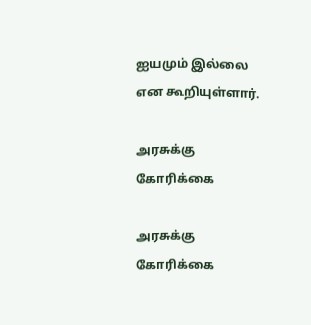ஐயமும் இல்லை என கூறியுள்ளார்.

அரசுக்கு கோரிக்கை

அரசுக்கு கோரிக்கை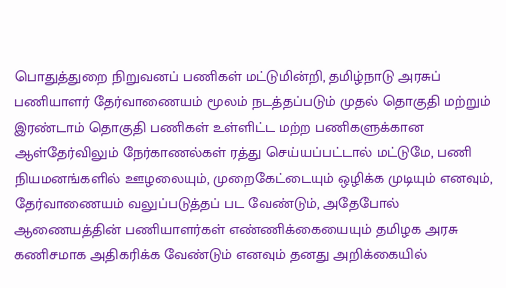பொதுத்துறை நிறுவனப் பணிகள் மட்டுமின்றி, தமிழ்நாடு அரசுப் பணியாளர் தேர்வாணையம் மூலம் நடத்தப்படும் முதல் தொகுதி மற்றும் இரண்டாம் தொகுதி பணிகள் உள்ளிட்ட மற்ற பணிகளுக்கான ஆள்தேர்விலும் நேர்காணல்கள் ரத்து செய்யப்பட்டால் மட்டுமே, பணி நியமனங்களில் ஊழலையும், முறைகேட்டையும் ஒழிக்க முடியும் எனவும், தேர்வாணையம் வலுப்படுத்தப் பட வேண்டும், அதேபோல் ஆணையத்தின் பணியாளர்கள் எண்ணிக்கையையும் தமிழக அரசு கணிசமாக அதிகரிக்க வேண்டும் எனவும் தனது அறிக்கையில்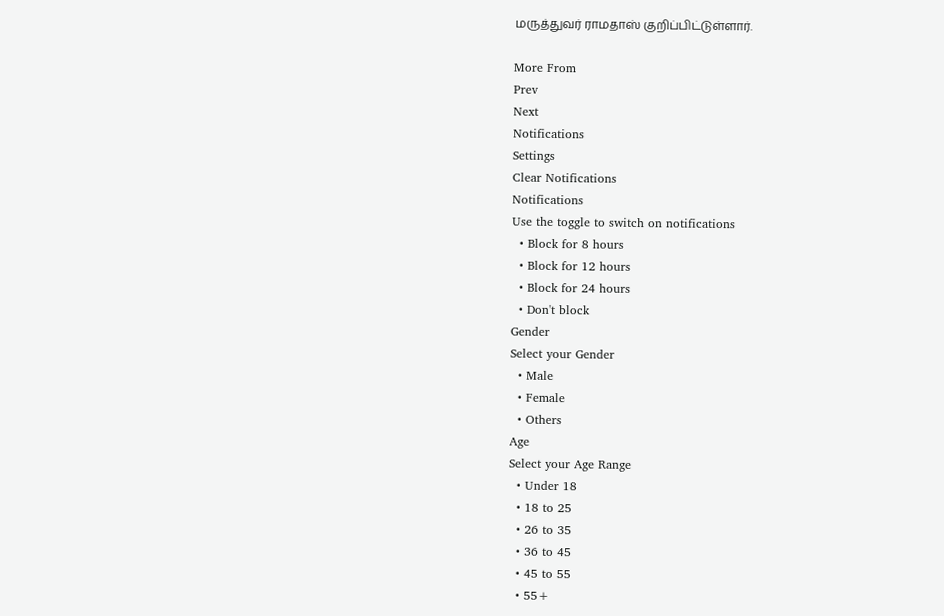மருத்துவர் ராமதாஸ் குறிப்பிட்டுள்ளார்.

More From
Prev
Next
Notifications
Settings
Clear Notifications
Notifications
Use the toggle to switch on notifications
  • Block for 8 hours
  • Block for 12 hours
  • Block for 24 hours
  • Don't block
Gender
Select your Gender
  • Male
  • Female
  • Others
Age
Select your Age Range
  • Under 18
  • 18 to 25
  • 26 to 35
  • 36 to 45
  • 45 to 55
  • 55+